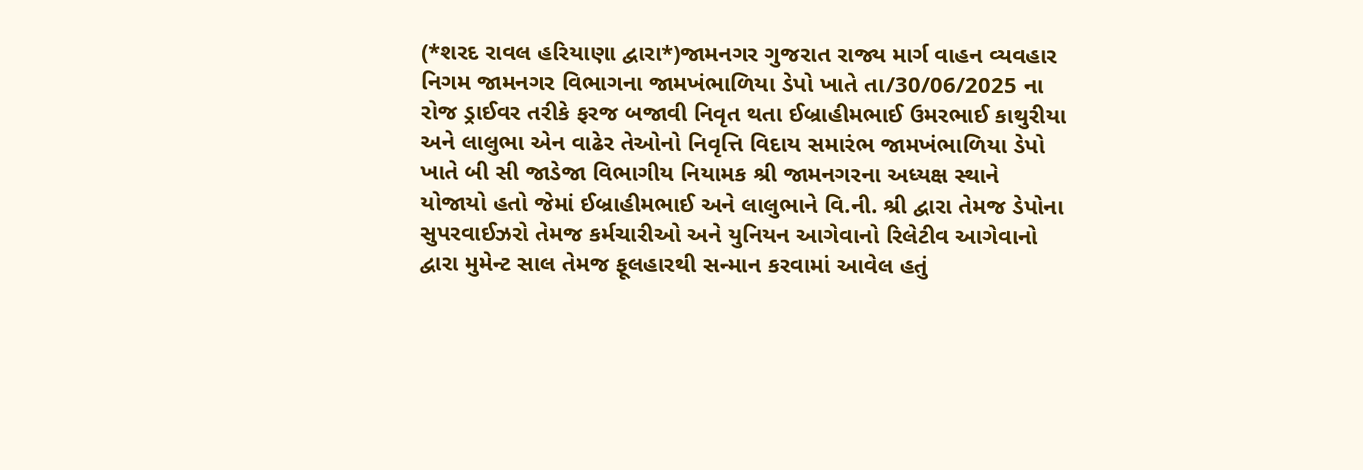(*શરદ રાવલ હરિયાણા દ્વારા*)જામનગર ગુજરાત રાજ્ય માર્ગ વાહન વ્યવહાર નિગમ જામનગર વિભાગના જામખંભાળિયા ડેપો ખાતે તા/30/06/2025 ના રોજ ડ્રાઈવર તરીકે ફરજ બજાવી નિવૃત થતા ઈબ્રાહીમભાઈ ઉમરભાઈ કાથુરીયા અને લાલુભા એન વાઢેર તેઓનો નિવૃત્તિ વિદાય સમારંભ જામખંભાળિયા ડેપો ખાતે બી સી જાડેજા વિભાગીય નિયામક શ્રી જામનગરના અધ્યક્ષ સ્થાને યોજાયો હતો જેમાં ઈબ્રાહીમભાઈ અને લાલુભાને વિ.ની. શ્રી દ્વારા તેમજ ડેપોના સુપરવાઈઝરો તેમજ કર્મચારીઓ અને યુનિયન આગેવાનો રિલેટીવ આગેવાનો દ્વારા મુમેન્ટ સાલ તેમજ ફૂલહારથી સન્માન કરવામાં આવેલ હતું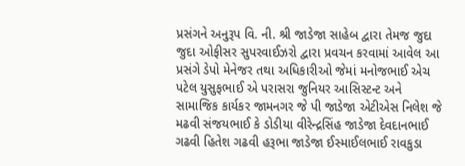પ્રસંગને અનુરૂપ વિ. ની. શ્રી જાડેજા સાહેબ દ્વારા તેમજ જુદા જુદા ઓફીસર સુપરવાઈઝરો દ્વારા પ્રવચન કરવામાં આવેલ આ પ્રસંગે ડેપો મેનેજર તથા અધિકારીઓ જેમાં મનોજભાઈ એચ પટેલ યુસુફભાઈ એ પરાસરા જુનિયર આસિસ્ટન્ટ અને સામાજિક કાર્યકર જામનગર જે પી જાડેજા એટીએસ નિલેશ જે મઢવી સંજયભાઈ કે ડોડીયા વીરેન્દ્રસિંહ જાડેજા દેવદાનભાઈ ગઢવી હિતેશ ગઢવી હરૂભા જાડેજા ઈસ્માઈલભાઈ રાવકુડા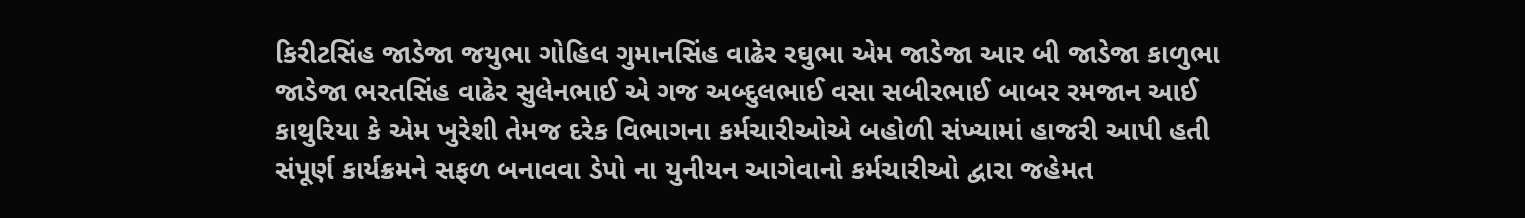કિરીટસિંહ જાડેજા જયુભા ગોહિલ ગુમાનસિંહ વાઢેર રઘુભા એમ જાડેજા આર બી જાડેજા કાળુભા જાડેજા ભરતસિંહ વાઢેર સુલેનભાઈ એ ગજ અબ્દુલભાઈ વસા સબીરભાઈ બાબર રમજાન આઈ કાથુરિયા કે એમ ખુરેશી તેમજ દરેક વિભાગના કર્મચારીઓએ બહોળી સંખ્યામાં હાજરી આપી હતી સંપૂર્ણ કાર્યક્રમને સફળ બનાવવા ડેપો ના યુનીયન આગેવાનો કર્મચારીઓ દ્વારા જહેમત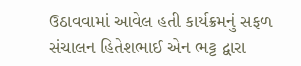ઉઠાવવામાં આવેલ હતી કાર્યક્રમનું સફળ સંચાલન હિતેશભાઈ એન ભટ્ટ દ્વારા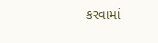કરવામાં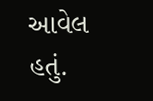આવેલ હતું.